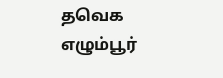தவெக எழும்பூர்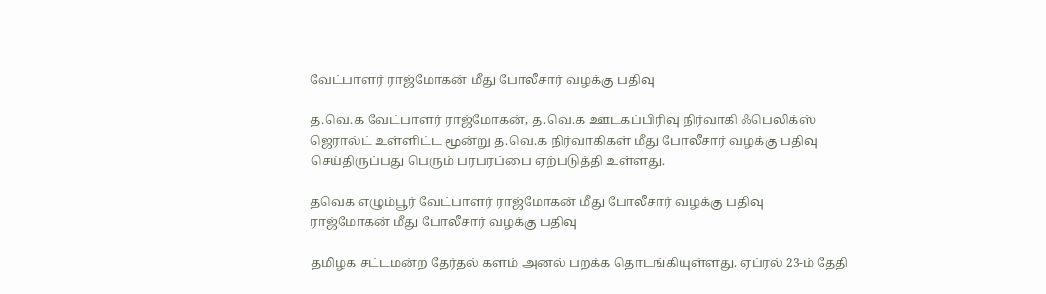வேட்பாளர் ராஜ்மோகன் மீது போலீசார் வழக்கு பதிவு

த.வெ.க வேட்பாளர் ராஜ்மோகன், த.வெ.க ஊடகப்பிரிவு நிர்வாகி ஃபெலிக்ஸ் ஜெரால்ட் உள்ளிட்ட மூன்று த.வெ.க நிர்வாகிகள் மீது போலீசார் வழக்கு பதிவு செய்திருப்பது பெரும் பரபரப்பை ஏற்படுத்தி உள்ளது.

தவெக எழும்பூர் வேட்பாளர் ராஜ்மோகன் மீது போலீசார் வழக்கு பதிவு
ராஜ்மோகன் மீது போலீசார் வழக்கு பதிவு

தமிழக சட்டமன்ற தேர்தல் களம் அனல் பறக்க தொடங்கியுள்ளது. ஏப்ரல் 23-ம் தேதி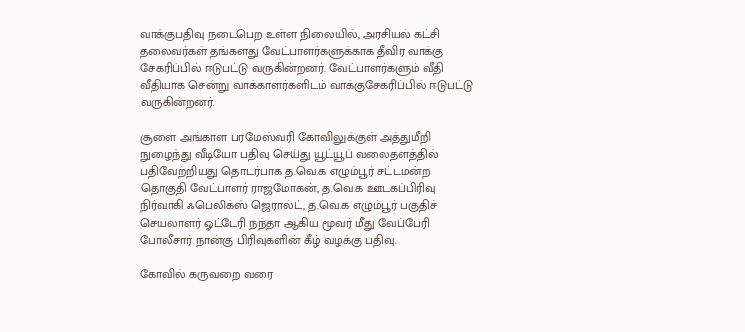வாக்குபதிவு நடைபெற உள்ள நிலையில், அரசியல் கட்சி தலைவர்கள் தங்களது வேட்பாளர்களுக்காக தீவிர வாக்கு சேகரிப்பில் ஈடுபட்டு வருகின்றனர். வேட்பாளர்களும் வீதி வீதியாக சென்று வாக்காளர்களிடம் வாக்குசேகரிப்பில் ஈடுபட்டு வருகின்றனர்.

சூளை அங்காள பரமேஸ்வரி கோவிலுக்குள் அத்துமீறி நுழைந்து வீடியோ பதிவு செய்து யூட்யூப் வலைதளத்தில் பதிவேற்றியது தொடர்பாக த.வெ.க எழும்பூர் சட்டமன்ற தொகுதி வேட்பாளர் ராஜமோகன், த.வெ.க ஊடகப்பிரிவு நிர்வாகி ஃபெலிக்ஸ் ஜெரால்ட், த.வெ.க எழும்பூர் பகுதிச் செயலாளர் ஓட்டேரி நந்தா ஆகிய மூவர் மீது வேப்பேரி போலீசார் நான்கு பிரிவுகளின் கீழ் வழக்கு பதிவு.

கோவில் கருவறை வரை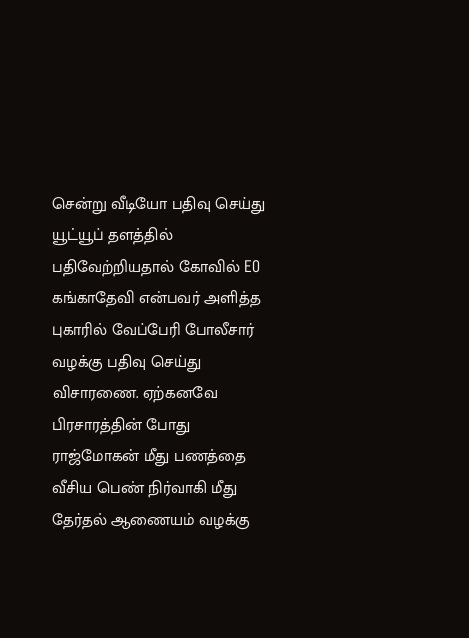சென்று வீடியோ பதிவு செய்து யூட்யூப் தளத்தில் பதிவேற்றியதால் கோவில் EO கங்காதேவி என்பவர் அளித்த புகாரில் வேப்பேரி போலீசார் வழக்கு பதிவு செய்து விசாரணை. ஏற்கனவே பிரசாரத்தின் போது ராஜ்மோகன் மீது பணத்தை வீசிய பெண் நிர்வாகி மீது தேர்தல் ஆணையம் வழக்கு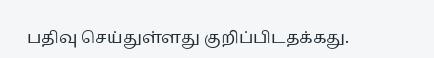பதிவு செய்துள்ளது குறிப்பிடதக்கது.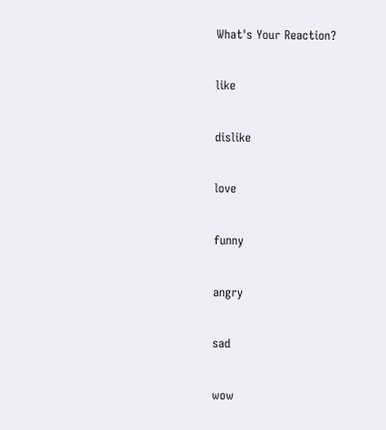What's Your Reaction?

like

dislike

love

funny

angry

sad

wow